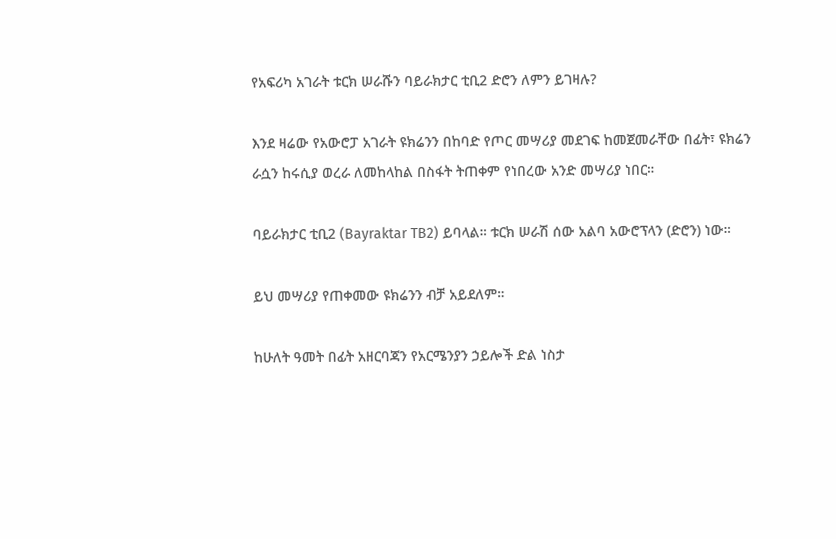የአፍሪካ አገራት ቱርክ ሠራሹን ባይራክታር ቲቢ2 ድሮን ለምን ይገዛሉ?

እንደ ዛሬው የአውሮፓ አገራት ዩክሬንን በከባድ የጦር መሣሪያ መደገፍ ከመጀመራቸው በፊት፣ ዩክሬን ራሷን ከሩሲያ ወረራ ለመከላከል በስፋት ትጠቀም የነበረው አንድ መሣሪያ ነበር።

ባይራክታር ቲቢ2 (Bayraktar TB2) ይባላል። ቱርክ ሠራሽ ሰው አልባ አውሮፕላን (ድሮን) ነው።

ይህ መሣሪያ የጠቀመው ዩክሬንን ብቻ አይደለም።

ከሁለት ዓመት በፊት አዘርባጃን የአርሜንያን ኃይሎች ድል ነስታ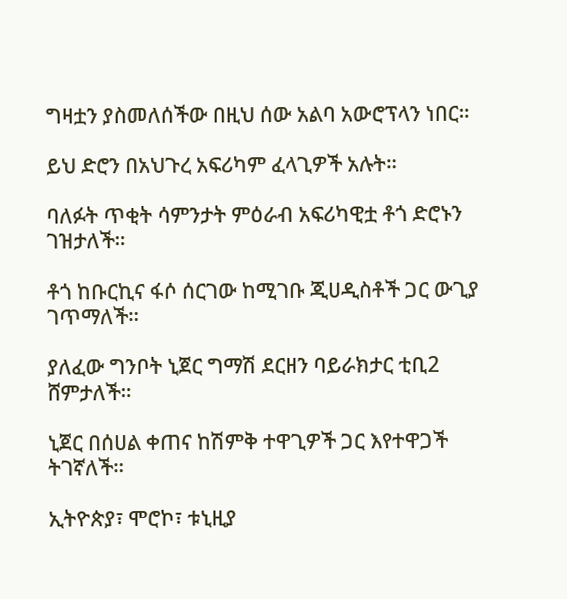ግዛቷን ያስመለሰችው በዚህ ሰው አልባ አውሮፕላን ነበር።

ይህ ድሮን በአህጉረ አፍሪካም ፈላጊዎች አሉት።

ባለፉት ጥቂት ሳምንታት ምዕራብ አፍሪካዊቷ ቶጎ ድሮኑን ገዝታለች።

ቶጎ ከቡርኪና ፋሶ ሰርገው ከሚገቡ ጂሀዲስቶች ጋር ውጊያ ገጥማለች።

ያለፈው ግንቦት ኒጀር ግማሽ ደርዘን ባይራክታር ቲቢ2 ሸምታለች።

ኒጀር በሰሀል ቀጠና ከሽምቅ ተዋጊዎች ጋር እየተዋጋች ትገኛለች።

ኢትዮጵያ፣ ሞሮኮ፣ ቱኒዚያ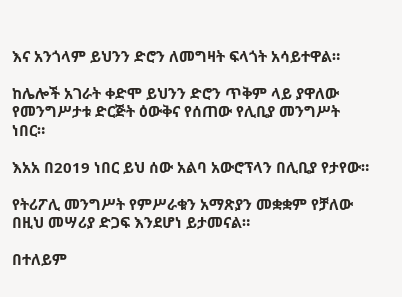እና አንጎላም ይህንን ድሮን ለመግዛት ፍላጎት አሳይተዋል።

ከሌሎች አገራት ቀድሞ ይህንን ድሮን ጥቅም ላይ ያዋለው የመንግሥታቱ ድርጅት ዕውቅና የሰጠው የሊቢያ መንግሥት ነበር።

እአአ በ2019 ነበር ይህ ሰው አልባ አውሮፕላን በሊቢያ የታየው።

የትሪፖሊ መንግሥት የምሥራቁን አማጽያን መቋቋም የቻለው በዚህ መሣሪያ ድጋፍ እንደሆነ ይታመናል።

በተለይም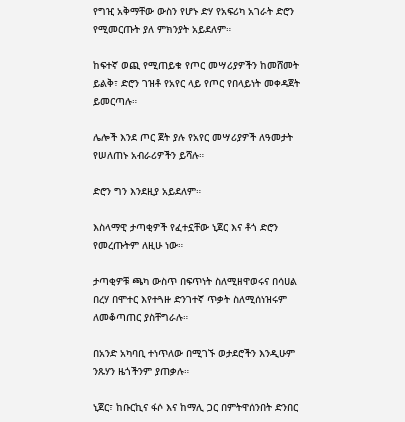የግዢ አቅማቸው ውስን የሆኑ ድሃ የአፍሪካ አገራት ድሮን የሚመርጡት ያለ ምክንያት አይደለም።

ከፍተኛ ወጪ የሚጠይቁ የጦር መሣሪያዎችን ከመሸመት ይልቅ፣ ድሮን ገዝቶ የአየር ላይ የጦር የበላይነት መቀዳጀት ይመርጣሉ።

ሌሎች እንደ ጦር ጀት ያሉ የአየር መሣሪያዎች ለዓመታት የሠለጠኑ አብራሪዎችን ይሻሉ።

ድሮን ግን እንደዚያ አይደለም።

እስላማዊ ታጣቂዎች የፈተኗቸው ኒጀር እና ቶጎ ድሮን የመረጡትም ለዚሁ ነው።

ታጣቂዎቹ ጫካ ውስጥ በፍጥነት ስለሚዘዋወሩና በሳሀል በረሃ በሞተር እየተጓዙ ድንገተኛ ጥቃት ስለሚሰነዝሩም ለመቆጣጠር ያስቸግራሉ።

በአንድ አካባቢ ተነጥለው በሚገኙ ወታደሮችን እንዲሁም ንጹሃን ዜጎችንም ያጠቃሉ።

ኒጀር፣ ከቡርኪና ፋሶ እና ከማሊ ጋር በምትዋሰንበት ድንበር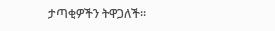ታጣቂዎችን ትዋጋለች።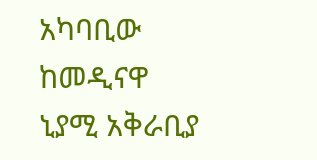አካባቢው ከመዲናዋ ኒያሚ አቅራቢያ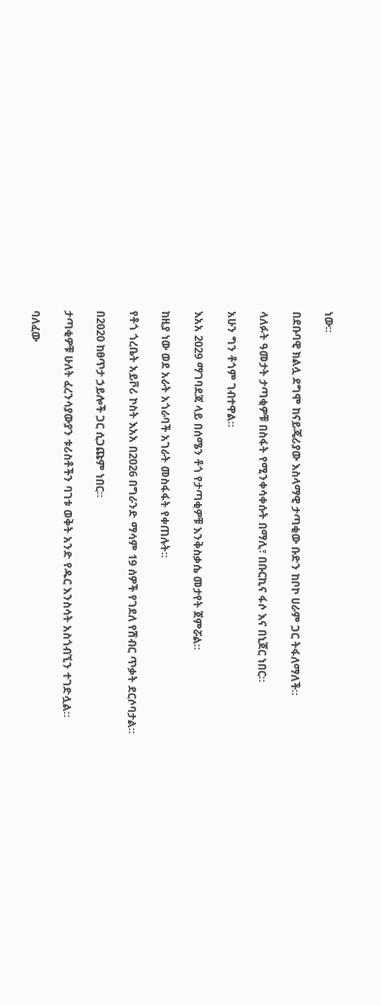ነው።

በደቡባዊ ክልሏ ደግሞ ከናይጄሪያው እስላማዊ ታጣቂው ቡድን ከቦኮ ሀራም ጋር ትፋለማለች።

ላለፉት ዓመታት ታጣቂዎቹ በስፋት የሚንቀሳቀሱት በማሊ፣ በቡርኪና ፋሶ እና በኒጀር ነበር።

አሁን ግን ቶጎም ገብተዋል።

እአአ 2029 ማገባደጃ ላይ በሰሜን ቶጎ የታጣቂዎቹ እንቅስቃሴ መታየት ጀምሯል።

ከዚያ ነው ወደ አራት አጎራባች አገራት መስፋፋት የቀጠሉት።

የቶጎ ጎረቤት አይቮሪ ኮስት እአአ በ2026 በግራንድ ማሳም 19 ሰዎች የገደለ የሽብር ጥቃት ደርሶባታል።

በ2020 ከፀጥታ ኃይሎች ጋር ሲጋጩም ነበር።

ታጣቂዎቹ ሁለት ፈረንሳያውያን ቱሪስቶችን ባገቱ ወቅት አንድ የዱር እንስሳት አስጎብኚን ተገድሏል።

ባለፈው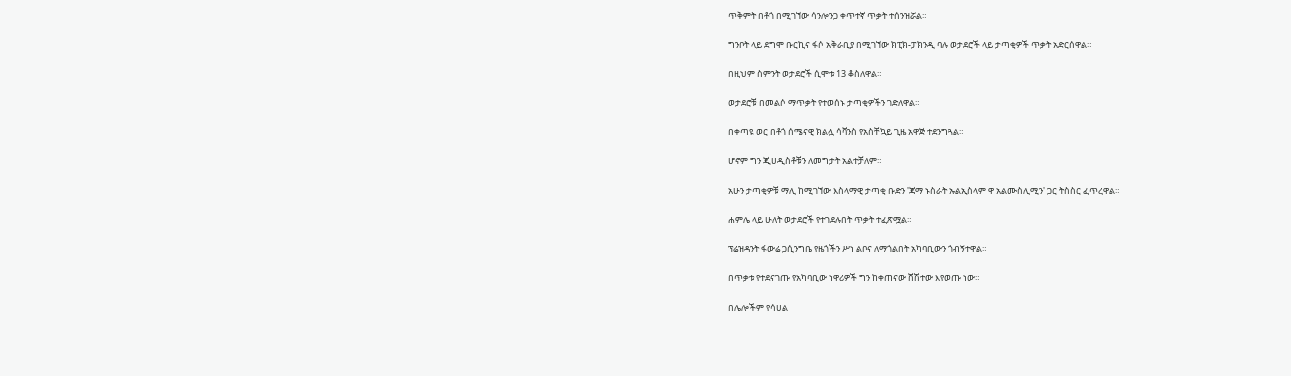ጥቅምት በቶጎ በሚገኘው ሳንሎንጋ ቀጥተኛ ጥቃት ተሰንዝሯል።

ግንቦት ላይ ደግሞ ቡርኪና ፋሶ አቅራቢያ በሚገኘው ክፒክ-ፓክንዲ ባሉ ወታደሮች ላይ ታጣቂዎች ጥቃት አድርሰዋል።

በዚህም ስምንት ወታደሮች ሲሞቱ 13 ቆስለዋል።

ወታደሮቹ በመልሶ ማጥቃት የተወሰኑ ታጣቂዎችን ገድለዋል።

በቀጣዩ ወር በቶጎ ሰሜናዊ ክልሏ ሳቫንስ የአስቸኳይ ጊዜ አዋጅ ተደንግጓል።

ሆኖም ግን ጂሀዲስቶቹን ለመግታት አልተቻለም።

አሁን ታጣቂዎቹ ማሊ ከሚገኘው እስላማዊ ታጣቂ ቡድን 'ጃማ ኑስራት ኡልኢስላም ዋ አልሙስሊሚን' ጋር ትስስር ፈጥረዋል።

ሐምሌ ላይ ሁለት ወታደሮች የተገደሉበት ጥቃት ተፈጽሟል።

ፕሬዝዳንት ፋውሬ ጋሲንግቤ የዜጎችን ሥነ ልቦና ለማጎልበት አካባቢውን ጎብኝተዋል።

በጥቃቱ የተደናገጡ የአካባቢው ነዋሪዎች ግን ከቀጠናው ሸሽተው እየወጡ ነው።

በሌሎችም የሳሀል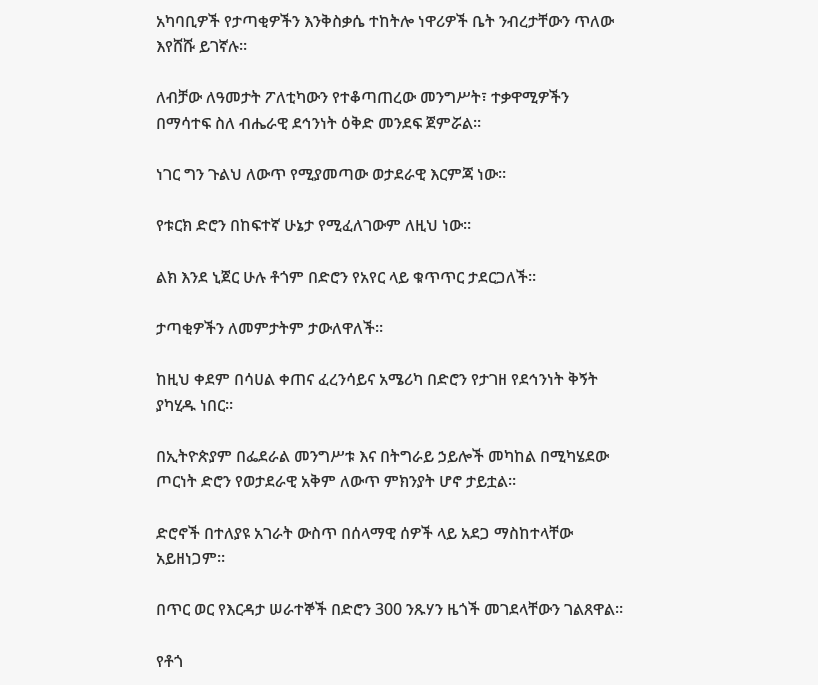አካባቢዎች የታጣቂዎችን እንቅስቃሴ ተከትሎ ነዋሪዎች ቤት ንብረታቸውን ጥለው እየሸሹ ይገኛሉ።

ለብቻው ለዓመታት ፖለቲካውን የተቆጣጠረው መንግሥት፣ ተቃዋሚዎችን በማሳተፍ ስለ ብሔራዊ ደኅንነት ዕቅድ መንደፍ ጀምሯል።

ነገር ግን ጉልህ ለውጥ የሚያመጣው ወታደራዊ እርምጃ ነው።

የቱርክ ድሮን በከፍተኛ ሁኔታ የሚፈለገውም ለዚህ ነው።

ልክ እንደ ኒጀር ሁሉ ቶጎም በድሮን የአየር ላይ ቁጥጥር ታደርጋለች።

ታጣቂዎችን ለመምታትም ታውለዋለች።

ከዚህ ቀደም በሳሀል ቀጠና ፈረንሳይና አሜሪካ በድሮን የታገዘ የደኅንነት ቅኝት ያካሂዱ ነበር።

በኢትዮጵያም በፌደራል መንግሥቱ እና በትግራይ ኃይሎች መካከል በሚካሄደው ጦርነት ድሮን የወታደራዊ አቅም ለውጥ ምክንያት ሆኖ ታይቷል።

ድሮኖች በተለያዩ አገራት ውስጥ በሰላማዊ ሰዎች ላይ አደጋ ማስከተላቸው አይዘነጋም።

በጥር ወር የእርዳታ ሠራተኞች በድሮን 300 ንጹሃን ዜጎች መገደላቸውን ገልጸዋል።

የቶጎ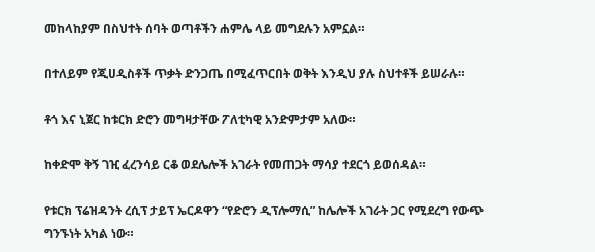መከላከያም በስህተት ሰባት ወጣቶችን ሐምሌ ላይ መግደሉን አምኗል።

በተለይም የጂሀዲስቶች ጥቃት ድንጋጤ በሚፈጥርበት ወቅት እንዲህ ያሉ ስህተቶች ይሠራሉ።

ቶጎ እና ኒጀር ከቱርክ ድሮን መግዛታቸው ፖለቲካዊ አንድምታም አለው።

ከቀድሞ ቅኝ ገዢ ፈረንሳይ ርቆ ወደሌሎች አገራት የመጠጋት ማሳያ ተደርጎ ይወሰዳል።

የቱርክ ፕሬዝዳንት ረሲፕ ታይፕ ኤርዶዋን “የድሮን ዲፕሎማሲ” ከሌሎች አገራት ጋር የሚደረግ የውጭ ግንኙነት አካል ነው።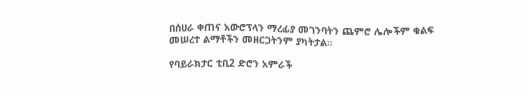በሰሀራ ቀጠና አውሮፕላን ማረፊያ መገንባትን ጨምሮ ሌሎችም ቁልፍ መሠረተ ልማቶችን መዘርጋትንም ያካትታል።

የባይራክታር ቲቢ2 ድሮን አምራች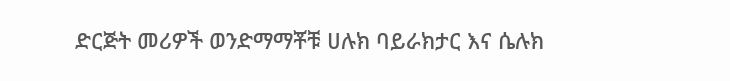ድርጅት መሪዎች ወንድማማቾቹ ሀሉክ ባይራክታር እና ሴሉክ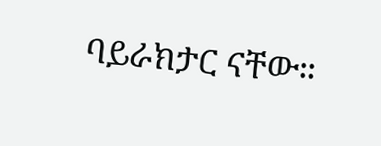ባይራክታር ናቸው።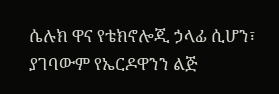ሴሉክ ዋና የቴክኖሎጂ ኃላፊ ሲሆን፣ ያገባውም የኤርዶዋንን ልጅ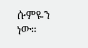ሱምዬን ነው።